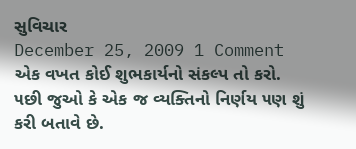સુવિચાર
December 25, 2009 1 Comment
એક વખત કોઈ શુભકાર્યનો સંકલ્પ તો કરો.
૫છી જુઓ કે એક જ વ્યક્તિનો નિર્ણય ૫ણ શું કરી બતાવે છે.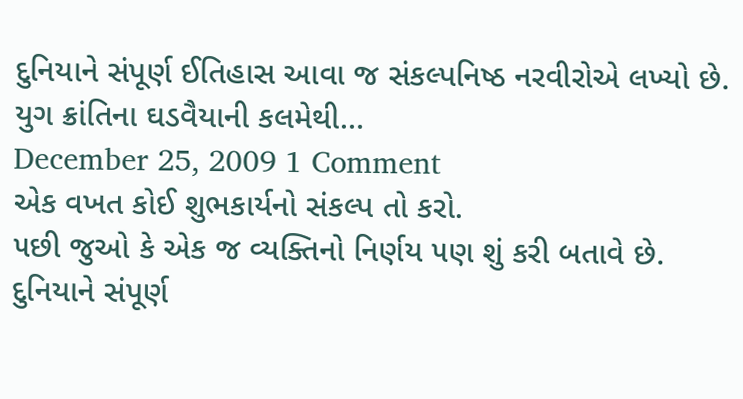દુનિયાને સંપૂર્ણ ઈતિહાસ આવા જ સંકલ્પનિષ્ઠ નરવીરોએ લખ્યો છે.
યુગ ક્રાંતિના ઘડવૈયાની કલમેથી…
December 25, 2009 1 Comment
એક વખત કોઈ શુભકાર્યનો સંકલ્પ તો કરો.
૫છી જુઓ કે એક જ વ્યક્તિનો નિર્ણય ૫ણ શું કરી બતાવે છે.
દુનિયાને સંપૂર્ણ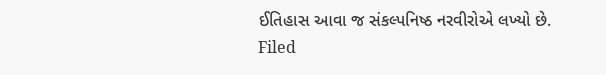ઈતિહાસ આવા જ સંકલ્પનિષ્ઠ નરવીરોએ લખ્યો છે.
Filed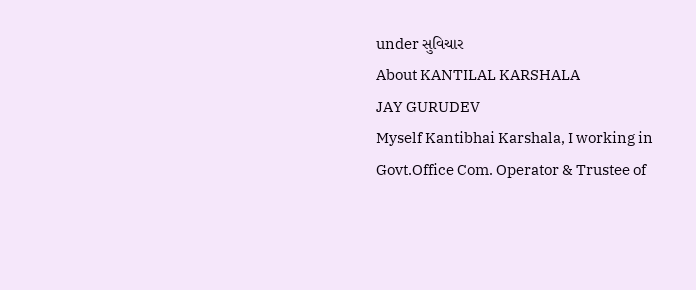under સુવિચાર
About KANTILAL KARSHALA
JAY GURUDEV
Myself Kantibhai Karshala, I working in Govt.Office Com. Operator & Trustee of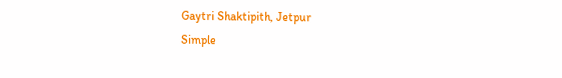Gaytri Shaktipith, Jetpur
Simple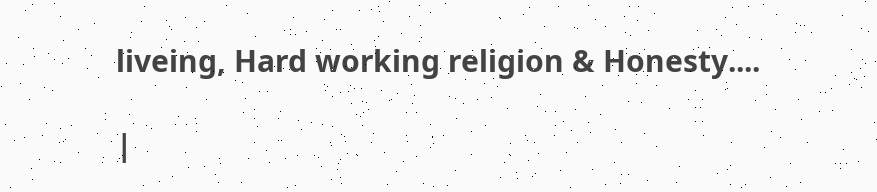liveing, Hard working religion & Honesty....

|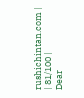rushichintan.com |
| 81/100 |
Dear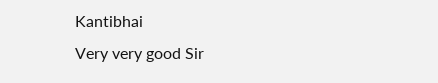Kantibhai
Very very good Sir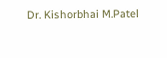Dr. Kishorbhai M.Patel